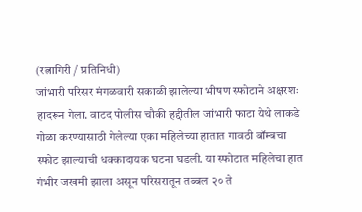(रत्नागिरी / प्रतिनिधी)
जांभारी परिसर मंगळवारी सकाळी झालेल्या भीषण स्फोटाने अक्षरशः हादरून गेला. वाटद पोलीस चौकी हद्दीतील जांभारी फाटा येथे लाकडे गोळा करण्यासाठी गेलेल्या एका महिलेच्या हातात गावठी बॉम्बचा स्फोट झाल्याची धक्कादायक घटना घडली. या स्फोटात महिलेचा हात गंभीर जखमी झाला असून परिसरातून तब्बल २० ते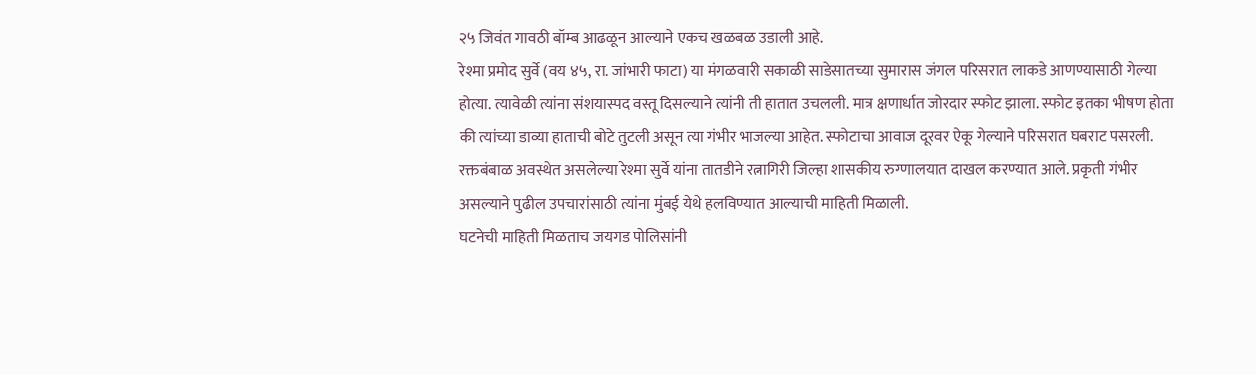२५ जिवंत गावठी बॉम्ब आढळून आल्याने एकच खळबळ उडाली आहे.
रेश्मा प्रमोद सुर्वे (वय ४५, रा. जांभारी फाटा) या मंगळवारी सकाळी साडेसातच्या सुमारास जंगल परिसरात लाकडे आणण्यासाठी गेल्या होत्या. त्यावेळी त्यांना संशयास्पद वस्तू दिसल्याने त्यांनी ती हातात उचलली. मात्र क्षणार्धात जोरदार स्फोट झाला. स्फोट इतका भीषण होता की त्यांच्या डाव्या हाताची बोटे तुटली असून त्या गंभीर भाजल्या आहेत. स्फोटाचा आवाज दूरवर ऐकू गेल्याने परिसरात घबराट पसरली. रक्तबंबाळ अवस्थेत असलेल्या रेश्मा सुर्वे यांना तातडीने रत्नागिरी जिल्हा शासकीय रुग्णालयात दाखल करण्यात आले. प्रकृती गंभीर असल्याने पुढील उपचारांसाठी त्यांना मुंबई येथे हलविण्यात आल्याची माहिती मिळाली.
घटनेची माहिती मिळताच जयगड पोलिसांनी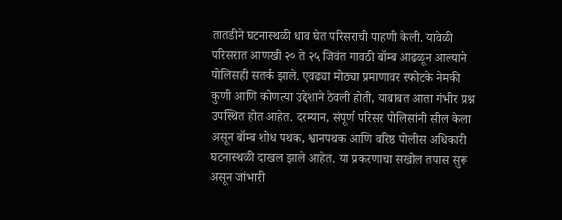तातडीने घटनास्थळी धाव घेत परिसराची पाहणी केली. यावेळी परिसरात आणखी २० ते २५ जिवंत गावठी बॉम्ब आढळून आल्याने पोलिसही सतर्क झाले. एवढ्या मोठ्या प्रमाणावर स्फोटके नेमकी कुणी आणि कोणत्या उद्देशाने ठेवली होती, याबाबत आता गंभीर प्रश्न उपस्थित होत आहेत. दरम्यान, संपूर्ण परिसर पोलिसांनी सील केला असून बॉम्ब शोध पथक, श्वानपथक आणि वरिष्ठ पोलीस अधिकारी घटनास्थळी दाखल झाले आहेत. या प्रकरणाचा सखोल तपास सुरू असून जांभारी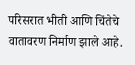परिसरात भीती आणि चिंतेचे वातावरण निर्माण झाले आहे.